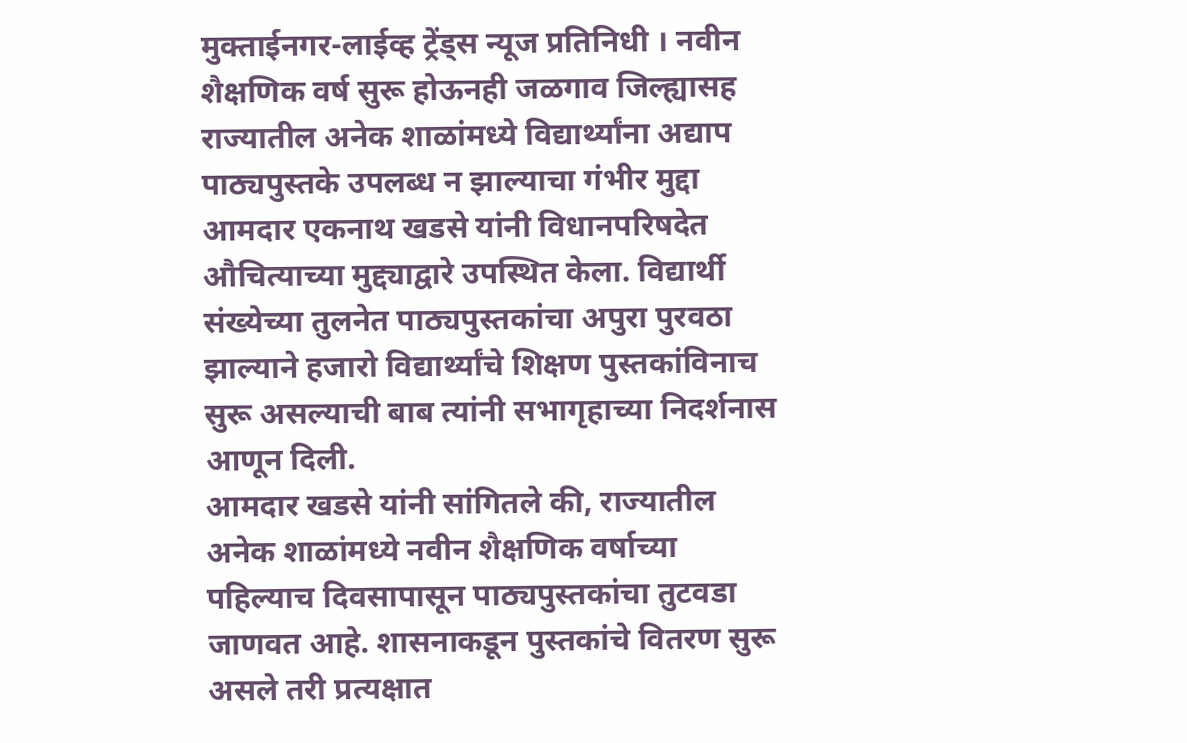मुक्ताईनगर-लाईव्ह ट्रेंड्स न्यूज प्रतिनिधी । नवीन शैक्षणिक वर्ष सुरू होऊनही जळगाव जिल्ह्यासह राज्यातील अनेक शाळांमध्ये विद्यार्थ्यांना अद्याप पाठ्यपुस्तके उपलब्ध न झाल्याचा गंभीर मुद्दा आमदार एकनाथ खडसे यांनी विधानपरिषदेत औचित्याच्या मुद्द्याद्वारे उपस्थित केला. विद्यार्थी संख्येच्या तुलनेत पाठ्यपुस्तकांचा अपुरा पुरवठा झाल्याने हजारो विद्यार्थ्यांचे शिक्षण पुस्तकांविनाच सुरू असल्याची बाब त्यांनी सभागृहाच्या निदर्शनास आणून दिली.
आमदार खडसे यांनी सांगितले की, राज्यातील अनेक शाळांमध्ये नवीन शैक्षणिक वर्षाच्या पहिल्याच दिवसापासून पाठ्यपुस्तकांचा तुटवडा जाणवत आहे. शासनाकडून पुस्तकांचे वितरण सुरू असले तरी प्रत्यक्षात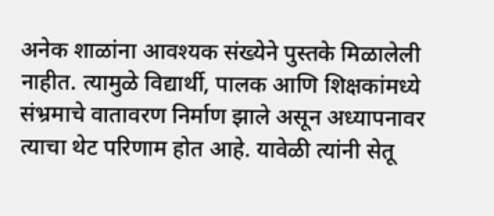अनेक शाळांना आवश्यक संख्येने पुस्तके मिळालेली नाहीत. त्यामुळे विद्यार्थी, पालक आणि शिक्षकांमध्ये संभ्रमाचे वातावरण निर्माण झाले असून अध्यापनावर त्याचा थेट परिणाम होत आहे. यावेळी त्यांनी सेतू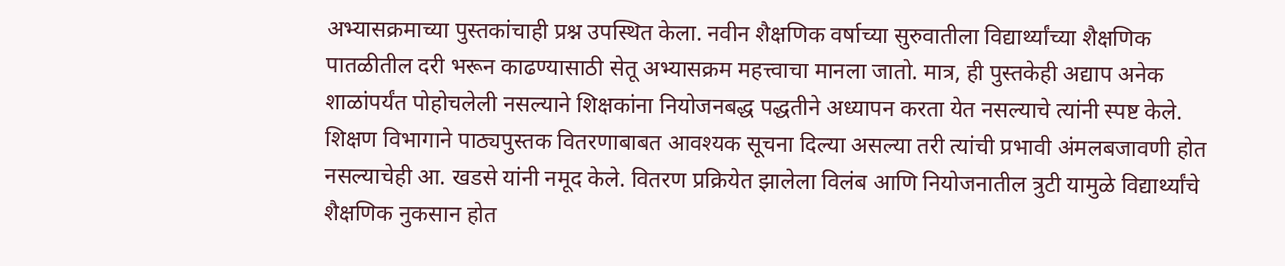अभ्यासक्रमाच्या पुस्तकांचाही प्रश्न उपस्थित केला. नवीन शैक्षणिक वर्षाच्या सुरुवातीला विद्यार्थ्यांच्या शैक्षणिक पातळीतील दरी भरून काढण्यासाठी सेतू अभ्यासक्रम महत्त्वाचा मानला जातो. मात्र, ही पुस्तकेही अद्याप अनेक शाळांपर्यंत पोहोचलेली नसल्याने शिक्षकांना नियोजनबद्ध पद्धतीने अध्यापन करता येत नसल्याचे त्यांनी स्पष्ट केले.
शिक्षण विभागाने पाठ्यपुस्तक वितरणाबाबत आवश्यक सूचना दिल्या असल्या तरी त्यांची प्रभावी अंमलबजावणी होत नसल्याचेही आ. खडसे यांनी नमूद केले. वितरण प्रक्रियेत झालेला विलंब आणि नियोजनातील त्रुटी यामुळे विद्यार्थ्यांचे शैक्षणिक नुकसान होत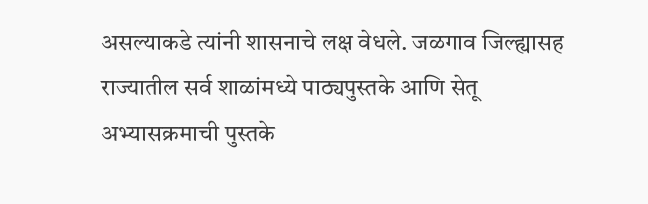असल्याकडे त्यांनी शासनाचे लक्ष वेधले. जळगाव जिल्ह्यासह राज्यातील सर्व शाळांमध्ये पाठ्यपुस्तके आणि सेतू अभ्यासक्रमाची पुस्तके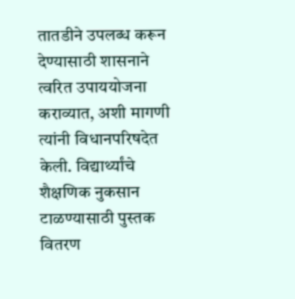तातडीने उपलब्ध करून देण्यासाठी शासनाने त्वरित उपाययोजना कराव्यात, अशी मागणी त्यांनी विधानपरिषदेत केली. विद्यार्थ्यांचे शैक्षणिक नुकसान टाळण्यासाठी पुस्तक वितरण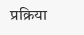प्रक्रिया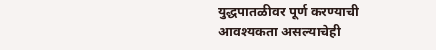युद्धपातळीवर पूर्ण करण्याची आवश्यकता असल्याचेही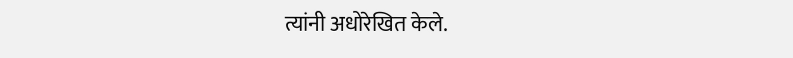त्यांनी अधोरेखित केले.